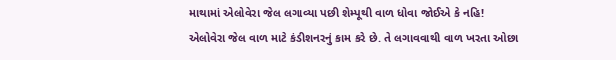માથામાં એલોવેરા જેલ લગાવ્યા પછી શેમ્પૂથી વાળ ધોવા જોઈએ કે નહિ!
એલોવેરા જેલ વાળ માટે કંડીશનરનું કામ કરે છે. તે લગાવવાથી વાળ ખરતા ઓછા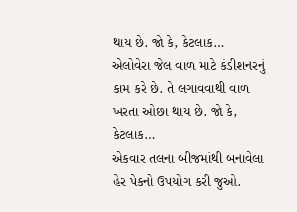થાય છે. જો કે, કેટલાક…
એલોવેરા જેલ વાળ માટે કંડીશનરનું કામ કરે છે. તે લગાવવાથી વાળ ખરતા ઓછા થાય છે. જો કે, કેટલાક…
એકવાર તલના બીજમાંથી બનાવેલા હેર પેકનો ઉપયોગ કરી જુઓ.